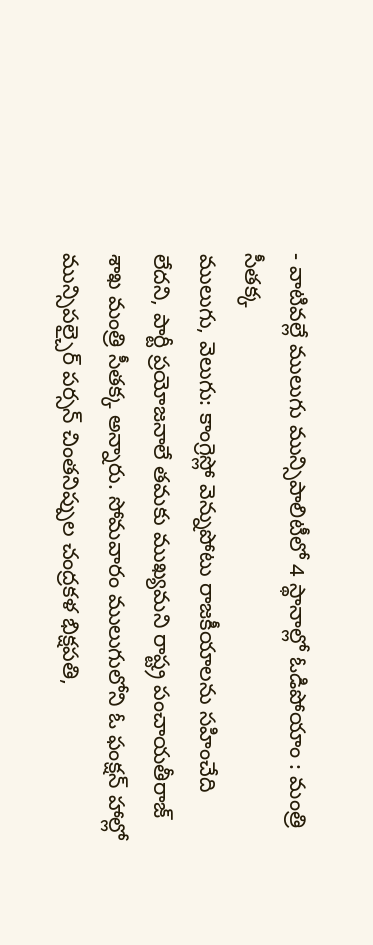- వాటివల్లే ములుగు మున్సిపాలిటీలో 4 స్థానాల్లో ఓడిపోయాం : మంత్రి సీతక్క
ములుగు, వెలుగు: కాంగ్రెస్లో వెన్నుపోటు రాజకీయాలను సహించేది లేదని, పార్టీ ప్రయోజనాలే తమకు ముఖ్యమని రాష్ట్ర పంచాయతీరాజ్ శాఖ మంత్రి సీతక్క అన్నారు. సోమవారం ములుగులోని ఓ ఫంక్షన్ హాల్లో మున్సిపల్చైర్ పర్సన్ చింతనిప్పుల చంద్రకళ భిక్షపతి,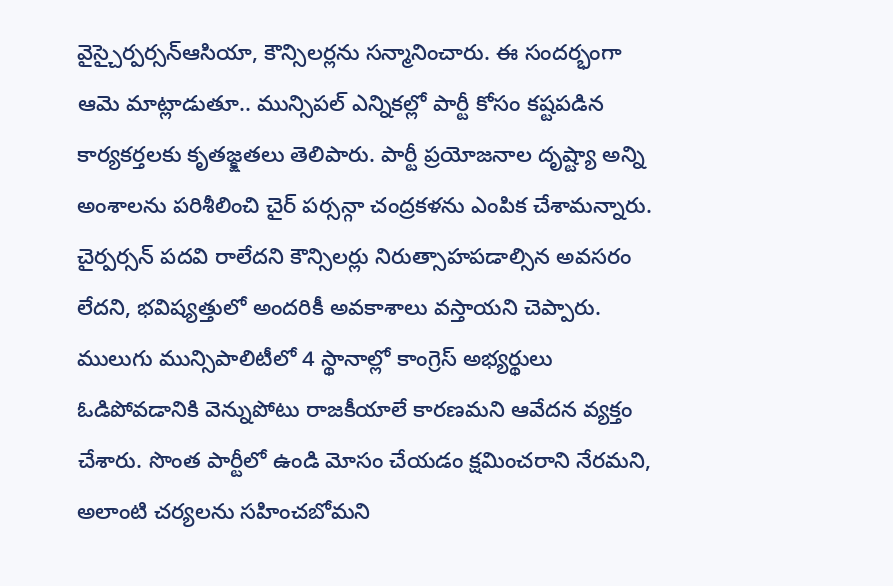వైస్చైర్పర్సన్ఆసియా, కౌన్సిలర్లను సన్మానించారు. ఈ సందర్భంగా ఆమె మాట్లాడుతూ.. మున్సిపల్ ఎన్నికల్లో పార్టీ కోసం కష్టపడిన కార్యకర్తలకు కృతజ్క్షతలు తెలిపారు. పార్టీ ప్రయోజనాల దృష్ట్యా అన్ని అంశాలను పరిశీలించి చైర్ పర్సన్గా చంద్రకళను ఎంపిక చేశామన్నారు.
చైర్పర్సన్ పదవి రాలేదని కౌన్సిలర్లు నిరుత్సాహపడాల్సిన అవసరం లేదని, భవిష్యత్తులో అందరికీ అవకాశాలు వస్తాయని చెప్పారు. ములుగు మున్సిపాలిటీలో 4 స్థానాల్లో కాంగ్రెస్ అభ్యర్థులు ఓడిపోవడానికి వెన్నుపోటు రాజకీయాలే కారణమని ఆవేదన వ్యక్తం చేశారు. సొంత పార్టీలో ఉండి మోసం చేయడం క్షమించరాని నేరమని, అలాంటి చర్యలను సహించబోమని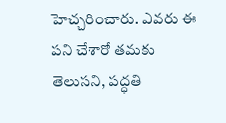హెచ్చరించారు. ఎవరు ఈ పని చేశారో తమకు తెలుసని, పద్ధతి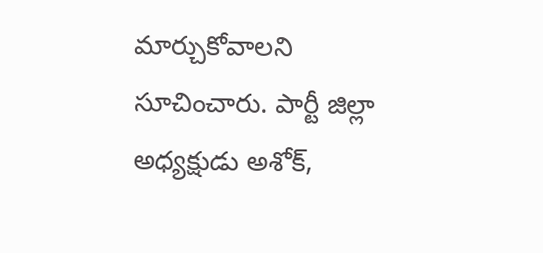మార్చుకోవాలని సూచించారు. పార్టీ జిల్లా అధ్యక్షుడు అశోక్,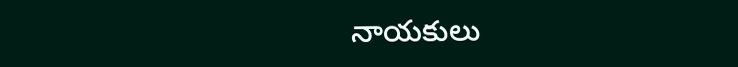నాయకులు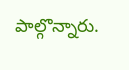పాల్గొన్నారు.